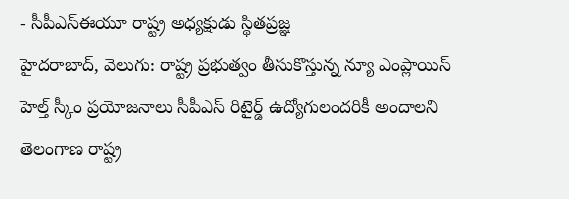- సీపీఎస్ఈయూ రాష్ట్ర అధ్యక్షుడు స్థితప్రజ్ఞ
హైదరాబాద్, వెలుగు: రాష్ట్ర ప్రభుత్వం తీసుకొస్తున్న న్యూ ఎంప్లాయిస్ హెల్త్ స్కీం ప్రయోజనాలు సీపీఎస్ రిటైర్డ్ ఉద్యోగులందరికీ అందాలని తెలంగాణ రాష్ట్ర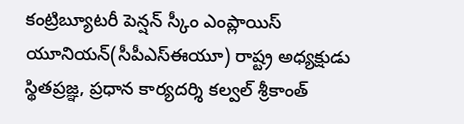కంట్రిబ్యూటరీ పెన్షన్ స్కీం ఎంప్లాయిస్ యూనియన్(సీపీఎస్ఈయూ) రాష్ట్ర అధ్యక్షుడు స్థితప్రజ్ఞ, ప్రధాన కార్యదర్శి కల్వల్ శ్రీకాంత్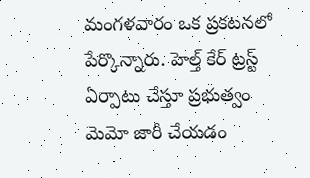మంగళవారం ఒక ప్రకటనలో పేర్కొన్నారు. హెల్త్ కేర్ ట్రస్ట్ ఏర్పాటు చేస్తూ ప్రభుత్వం మెమో జారీ చేయడం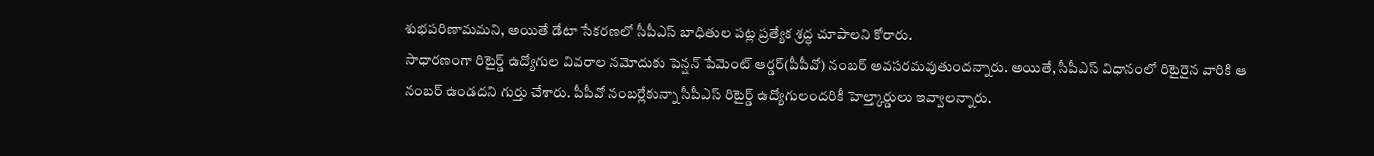శుభపరిణామమని, అయితే డేటా సేకరణలో సీపీఎస్ బాధితుల పట్ల ప్రత్యేక శ్రద్ధ చూపాలని కోరారు.
సాధారణంగా రిటైర్డ్ ఉద్యోగుల వివరాల నమోదుకు పెన్షన్ పేమెంట్ ఆర్డర్(పీపీవో) నంబర్ అవసరమవుతుందన్నారు. అయితే, సీపీఎస్ విధానంలో రిటైరైన వారికి ఆ నంబర్ ఉండదని గుర్తు చేశారు. పీపీవో నంబర్లేకున్నా సీపీఎస్ రిటైర్డ్ ఉద్యోగులందరికీ హెల్త్కార్డులు ఇవ్వాలన్నారు.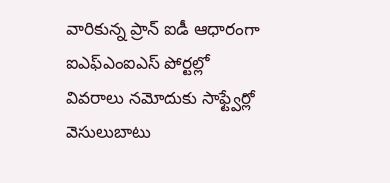వారికున్న ప్రాన్ ఐడీ ఆధారంగా ఐఎఫ్ఎంఐఎస్ పోర్టల్లో వివరాలు నమోదుకు సాఫ్ట్వేర్లో వెసులుబాటు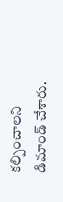కల్పించాలని డిమాండ్ చేశారు.